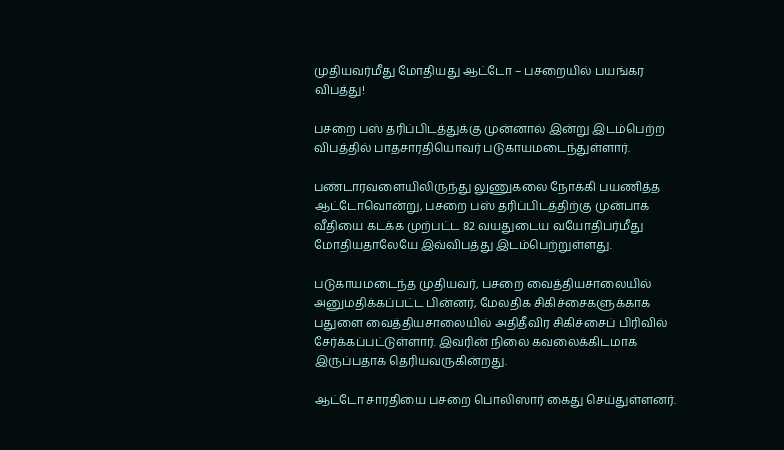முதியவர்மீது மோதியது ஆட்டோ – பசறையில் பயங்கர விபத்து!

பசறை பஸ் தரிப்பிடத்துக்கு முன்னால் இன்று இடம்பெற்ற விபத்தில் பாதசாரதியொவர் படுகாயமடைந்துள்ளார்.

பண்டாரவளையிலிருந்து லுணுகலை நோக்கி பயணித்த ஆட்டோவொன்று, பசறை பஸ் தரிப்பிடத்திற்கு முன்பாக வீதியை கடக்க முற்பட்ட 82 வயதுடைய வயோதிபர்மீது மோதியதாலேயே இவ்விபத்து இடம்பெற்றுள்ளது.

படுகாயமடைந்த முதியவர், பசறை வைத்தியசாலையில் அனுமதிக்கப்பட்ட பின்னர், மேலதிக சிகிச்சைகளுக்காக பதுளை வைத்தியசாலையில் அதிதீவிர சிகிச்சைப் பிரிவில் சேர்க்கப்பட்டுள்ளார். இவரின் நிலை கவலைக்கிடமாக இருப்பதாக தெரியவருகின்றது.

ஆட்டோ சாரதியை பசறை பொலிஸார் கைது செய்துள்ளனர்.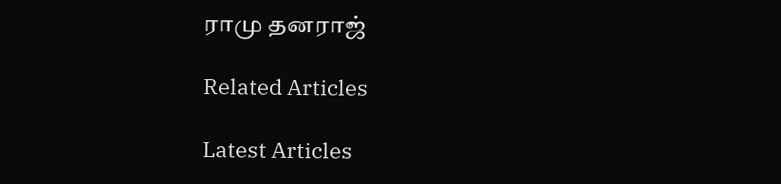ராமு தனராஜ்

Related Articles

Latest Articles